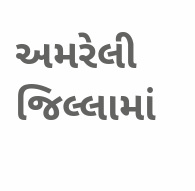અમરેલી જિલ્લામાં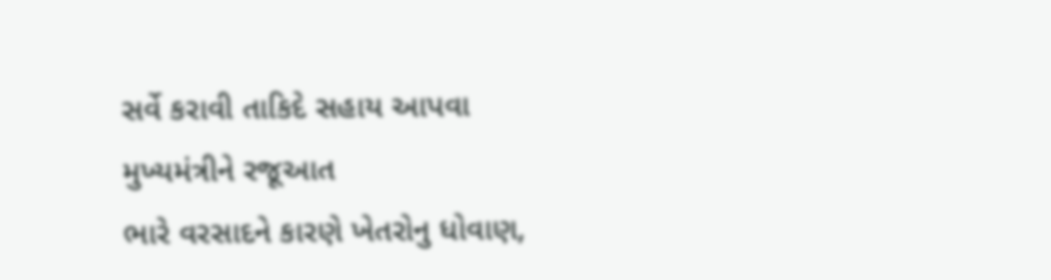સર્વે કરાવી તાકિદે સહાય આપવા મુખ્યમંત્રીને રજૂઆત
ભારે વરસાદને કારણે ખેતરોનુ ધોવાણ,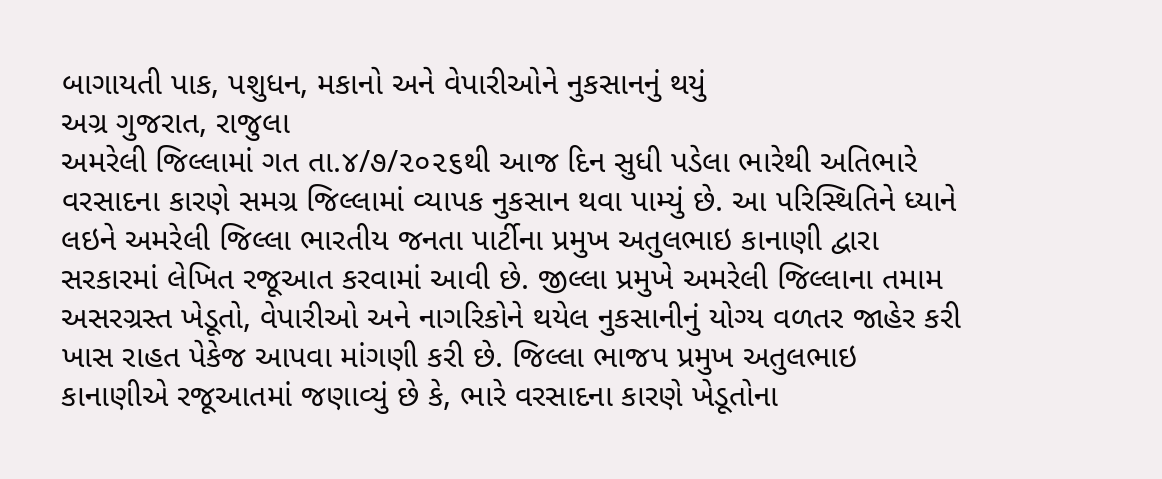બાગાયતી પાક, પશુધન, મકાનો અને વેપારીઓને નુકસાનનું થયું
અગ્ર ગુજરાત, રાજુલા
અમરેલી જિલ્લામાં ગત તા.૪/૭/૨૦૨૬થી આજ દિન સુધી પડેલા ભારેથી અતિભારે વરસાદના કારણે સમગ્ર જિલ્લામાં વ્યાપક નુકસાન થવા પામ્યું છે. આ પરિસ્થિતિને ધ્યાને લઇને અમરેલી જિલ્લા ભારતીય જનતા પાર્ટીના પ્રમુખ અતુલભાઇ કાનાણી દ્વારા સરકારમાં લેખિત રજૂઆત કરવામાં આવી છે. જીલ્લા પ્રમુખે અમરેલી જિલ્લાના તમામ અસરગ્રસ્ત ખેડૂતો, વેપારીઓ અને નાગરિકોને થયેલ નુકસાનીનું યોગ્ય વળતર જાહેર કરી ખાસ રાહત પેકેજ આપવા માંગણી કરી છે. જિલ્લા ભાજપ પ્રમુખ અતુલભાઇ કાનાણીએ રજૂઆતમાં જણાવ્યું છે કે, ભારે વરસાદના કારણે ખેડૂતોના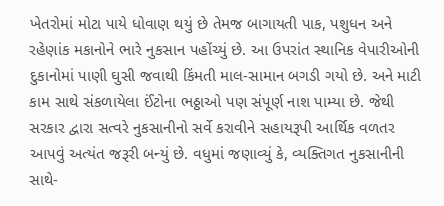ખેતરોમાં મોટા પાયે ધોવાણ થયું છે તેમજ બાગાયતી પાક, પશુધન અને રહેણાંક મકાનોને ભારે નુકસાન પહોંચ્યું છે. આ ઉપરાંત સ્થાનિક વેપારીઓની દુકાનોમાં પાણી ઘુસી જવાથી કિંમતી માલ-સામાન બગડી ગયો છે. અને માટી કામ સાથે સંકળાયેલા ઈંટોના ભઠ્ઠાઓ પણ સંપૂર્ણ નાશ પામ્યા છે. જેથી સરકાર દ્વારા સત્વરે નુકસાનીનો સર્વે કરાવીને સહાયરૂપી આર્થિક વળતર આપવું અત્યંત જરૂરી બન્યું છે. વધુમાં જણાવ્યું કે, વ્યક્તિગત નુકસાનીની સાથે-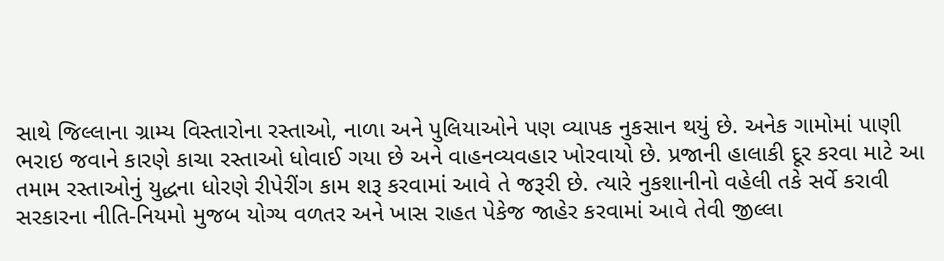સાથે જિલ્લાના ગ્રામ્ય વિસ્તારોના રસ્તાઓ, નાળા અને પુલિયાઓને પણ વ્યાપક નુકસાન થયું છે. અનેક ગામોમાં પાણી ભરાઇ જવાને કારણે કાચા રસ્તાઓ ધોવાઈ ગયા છે અને વાહનવ્યવહાર ખોરવાયો છે. પ્રજાની હાલાકી દૂર કરવા માટે આ તમામ રસ્તાઓનું યુદ્ધના ધોરણે રીપેરીંગ કામ શરૂ કરવામાં આવે તે જરૂરી છે. ત્યારે નુકશાનીનો વહેલી તકે સર્વે કરાવી સરકારના નીતિ-નિયમો મુજબ યોગ્ય વળતર અને ખાસ રાહત પેકેજ જાહેર કરવામાં આવે તેવી જીલ્લા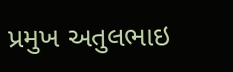પ્રમુખ અતુલભાઇ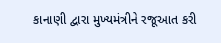કાનાણી દ્વારા મુખ્યમંત્રીને રજૂઆત કરી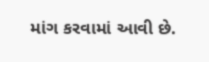માંગ કરવામાં આવી છે.